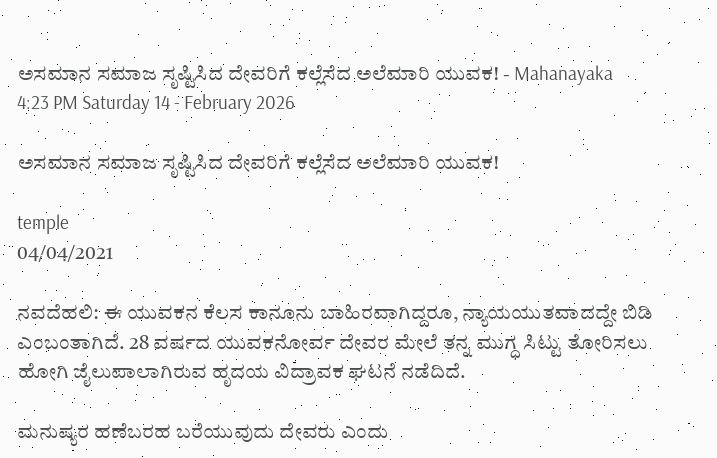ಅಸಮಾನ ಸಮಾಜ ಸೃಷ್ಟಿಸಿದ ದೇವರಿಗೆ ಕಲ್ಲೆಸೆದ ಅಲೆಮಾರಿ ಯುವಕ! - Mahanayaka
4:23 PM Saturday 14 - February 2026

ಅಸಮಾನ ಸಮಾಜ ಸೃಷ್ಟಿಸಿದ ದೇವರಿಗೆ ಕಲ್ಲೆಸೆದ ಅಲೆಮಾರಿ ಯುವಕ!

temple
04/04/2021

ನವದೆಹಲಿ: ಈ ಯುವಕನ ಕೆಲಸ ಕಾನೂನು ಬಾಹಿರವಾಗಿದ್ದರೂ, ನ್ಯಾಯಯುತವಾದದ್ದೇ ಬಿಡಿ ಎಂಬಂತಾಗಿದೆ. 28 ವರ್ಷದ ಯುವಕನೋರ್ವ ದೇವರ ಮೇಲೆ ತನ್ನ ಮುಗ್ಧ ಸಿಟ್ಟು ತೋರಿಸಲು ಹೋಗಿ ಜೈಲುಪಾಲಾಗಿರುವ ಹೃದಯ ವಿದ್ರಾವಕ ಘಟನೆ ನಡೆದಿದೆ.

ಮನುಷ್ಯರ ಹಣೆಬರಹ ಬರೆಯುವುದು ದೇವರು ಎಂದು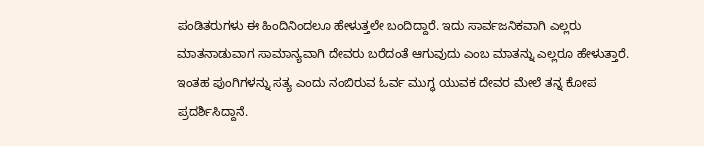ಪಂಡಿತರುಗಳು ಈ ಹಿಂದಿನಿಂದಲೂ ಹೇಳುತ್ತಲೇ ಬಂದಿದ್ದಾರೆ. ಇದು ಸಾರ್ವಜನಿಕವಾಗಿ ಎಲ್ಲರು ಮಾತನಾಡುವಾಗ ಸಾಮಾನ್ಯವಾಗಿ ದೇವರು ಬರೆದಂತೆ ಆಗುವುದು ಎಂಬ ಮಾತನ್ನು ಎಲ್ಲರೂ ಹೇಳುತ್ತಾರೆ. ಇಂತಹ ಪುಂಗಿಗಳನ್ನು ಸತ್ಯ ಎಂದು ನಂಬಿರುವ ಓರ್ವ ಮುಗ್ಧ ಯುವಕ ದೇವರ ಮೇಲೆ ತನ್ನ ಕೋಪ ಪ್ರದರ್ಶಿಸಿದ್ದಾನೆ.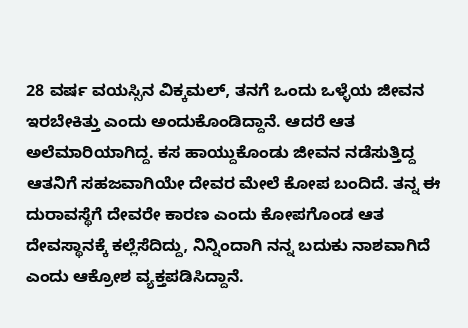28 ವರ್ಷ ವಯಸ್ಸಿನ ವಿಕ್ಕಮಲ್, ತನಗೆ ಒಂದು ಒಳ್ಳೆಯ ಜೀವನ ಇರಬೇಕಿತ್ತು ಎಂದು ಅಂದುಕೊಂಡಿದ್ದಾನೆ. ಆದರೆ ಆತ ಅಲೆಮಾರಿಯಾಗಿದ್ದ. ಕಸ ಹಾಯ್ದುಕೊಂಡು ಜೀವನ ನಡೆಸುತ್ತಿದ್ದ ಆತನಿಗೆ ಸಹಜವಾಗಿಯೇ ದೇವರ ಮೇಲೆ ಕೋಪ ಬಂದಿದೆ. ತನ್ನ ಈ ದುರಾವಸ್ಥೆಗೆ ದೇವರೇ ಕಾರಣ ಎಂದು ಕೋಪಗೊಂಡ ಆತ ದೇವಸ್ಥಾನಕ್ಕೆ ಕಲ್ಲೆಸೆದಿದ್ದು, ನಿನ್ನಿಂದಾಗಿ ನನ್ನ ಬದುಕು ನಾಶವಾಗಿದೆ ಎಂದು ಆಕ್ರೋಶ ವ್ಯಕ್ತಪಡಿಸಿದ್ದಾನೆ.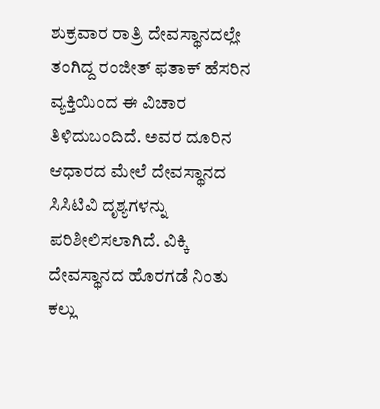ಶುಕ್ರವಾರ ರಾತ್ರಿ ದೇವಸ್ಥಾನದಲ್ಲೇ ತಂಗಿದ್ದ ರಂಜೀತ್ ಫತಾಕ್ ಹೆಸರಿನ ವ್ಯಕ್ತಿಯಿಂದ ಈ ವಿಚಾರ ತಿಳಿದುಬಂದಿದೆ. ಅವರ ದೂರಿನ ಆಧಾರದ ಮೇಲೆ ದೇವಸ್ಥಾನದ ಸಿಸಿಟಿವಿ ದೃಶ್ಯಗಳನ್ನು ಪರಿಶೀಲಿಸಲಾಗಿದೆ. ವಿಕ್ಕಿ ದೇವಸ್ಥಾನದ ಹೊರಗಡೆ ನಿಂತು ಕಲ್ಲು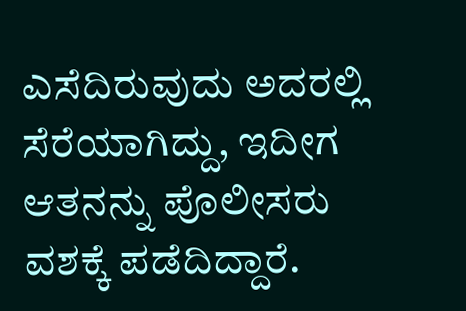ಎಸೆದಿರುವುದು ಅದರಲ್ಲಿ ಸೆರೆಯಾಗಿದ್ದು, ಇದೀಗ ಆತನನ್ನು ಪೊಲೀಸರು ವಶಕ್ಕೆ ಪಡೆದಿದ್ದಾರೆ.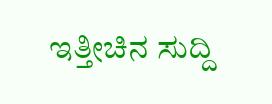ಇತ್ತೀಚಿನ ಸುದ್ದಿ